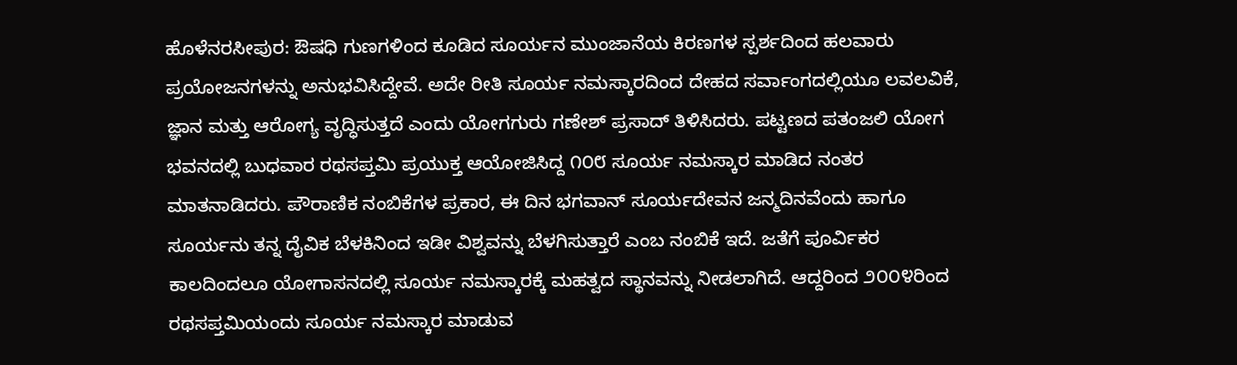ಹೊಳೆನರಸೀಪುರ: ಔಷಧಿ ಗುಣಗಳಿಂದ ಕೂಡಿದ ಸೂರ್ಯನ ಮುಂಜಾನೆಯ ಕಿರಣಗಳ ಸ್ಪರ್ಶದಿಂದ ಹಲವಾರು ಪ್ರಯೋಜನಗಳನ್ನು ಅನುಭವಿಸಿದ್ದೇವೆ. ಅದೇ ರೀತಿ ಸೂರ್ಯ ನಮಸ್ಕಾರದಿಂದ ದೇಹದ ಸರ್ವಾಂಗದಲ್ಲಿಯೂ ಲವಲವಿಕೆ, ಜ್ಞಾನ ಮತ್ತು ಆರೋಗ್ಯ ವೃದ್ಧಿಸುತ್ತದೆ ಎಂದು ಯೋಗಗುರು ಗಣೇಶ್ ಪ್ರಸಾದ್ ತಿಳಿಸಿದರು. ಪಟ್ಟಣದ ಪತಂಜಲಿ ಯೋಗ ಭವನದಲ್ಲಿ ಬುಧವಾರ ರಥಸಪ್ತಮಿ ಪ್ರಯುಕ್ತ ಆಯೋಜಿಸಿದ್ದ ೧೦೮ ಸೂರ್ಯ ನಮಸ್ಕಾರ ಮಾಡಿದ ನಂತರ ಮಾತನಾಡಿದರು. ಪೌರಾಣಿಕ ನಂಬಿಕೆಗಳ ಪ್ರಕಾರ, ಈ ದಿನ ಭಗವಾನ್ ಸೂರ್ಯದೇವನ ಜನ್ಮದಿನವೆಂದು ಹಾಗೂ ಸೂರ್ಯನು ತನ್ನ ದೈವಿಕ ಬೆಳಕಿನಿಂದ ಇಡೀ ವಿಶ್ವವನ್ನು ಬೆಳಗಿಸುತ್ತಾರೆ ಎಂಬ ನಂಬಿಕೆ ಇದೆ. ಜತೆಗೆ ಪೂರ್ವಿಕರ ಕಾಲದಿಂದಲೂ ಯೋಗಾಸನದಲ್ಲಿ ಸೂರ್ಯ ನಮಸ್ಕಾರಕ್ಕೆ ಮಹತ್ವದ ಸ್ಥಾನವನ್ನು ನೀಡಲಾಗಿದೆ. ಆದ್ದರಿಂದ ೨೦೦೪ರಿಂದ ರಥಸಪ್ತಮಿಯಂದು ಸೂರ್ಯ ನಮಸ್ಕಾರ ಮಾಡುವ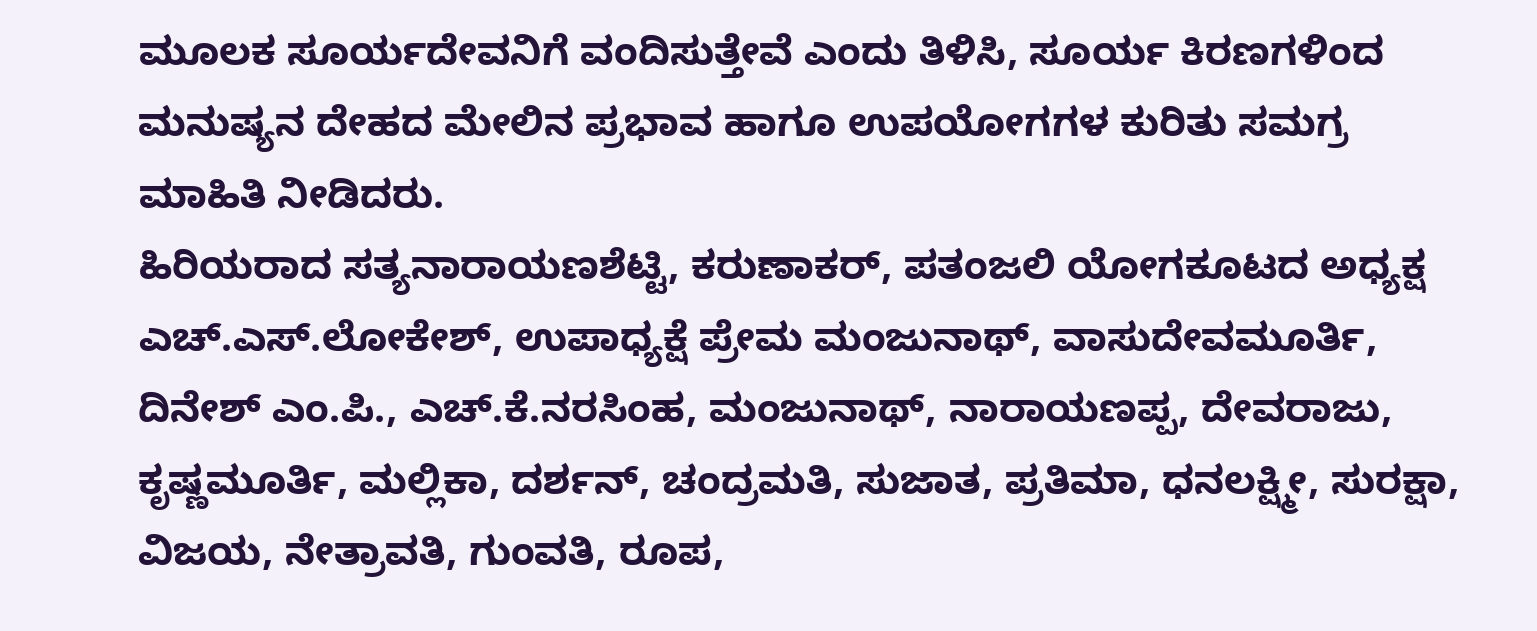ಮೂಲಕ ಸೂರ್ಯದೇವನಿಗೆ ವಂದಿಸುತ್ತೇವೆ ಎಂದು ತಿಳಿಸಿ, ಸೂರ್ಯ ಕಿರಣಗಳಿಂದ ಮನುಷ್ಯನ ದೇಹದ ಮೇಲಿನ ಪ್ರಭಾವ ಹಾಗೂ ಉಪಯೋಗಗಳ ಕುರಿತು ಸಮಗ್ರ ಮಾಹಿತಿ ನೀಡಿದರು.
ಹಿರಿಯರಾದ ಸತ್ಯನಾರಾಯಣಶೆಟ್ಟಿ, ಕರುಣಾಕರ್, ಪತಂಜಲಿ ಯೋಗಕೂಟದ ಅಧ್ಯಕ್ಷ ಎಚ್.ಎಸ್.ಲೋಕೇಶ್, ಉಪಾಧ್ಯಕ್ಷೆ ಪ್ರೇಮ ಮಂಜುನಾಥ್, ವಾಸುದೇವಮೂರ್ತಿ, ದಿನೇಶ್ ಎಂ.ಪಿ., ಎಚ್.ಕೆ.ನರಸಿಂಹ, ಮಂಜುನಾಥ್, ನಾರಾಯಣಪ್ಪ, ದೇವರಾಜು, ಕೃಷ್ಣಮೂರ್ತಿ, ಮಲ್ಲಿಕಾ, ದರ್ಶನ್, ಚಂದ್ರಮತಿ, ಸುಜಾತ, ಪ್ರತಿಮಾ, ಧನಲಕ್ಷ್ಮೀ, ಸುರಕ್ಷಾ, ವಿಜಯ, ನೇತ್ರಾವತಿ, ಗುಂವತಿ, ರೂಪ,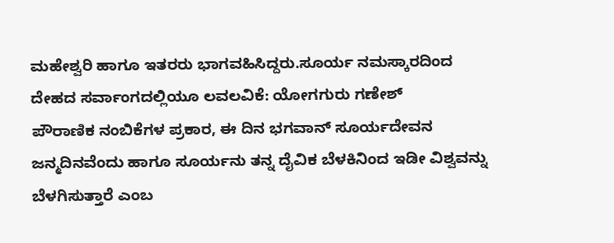ಮಹೇಶ್ವರಿ ಹಾಗೂ ಇತರರು ಭಾಗವಹಿಸಿದ್ದರು.ಸೂರ್ಯ ನಮಸ್ಕಾರದಿಂದ ದೇಹದ ಸರ್ವಾಂಗದಲ್ಲಿಯೂ ಲವಲವಿಕೆ: ಯೋಗಗುರು ಗಣೇಶ್
ಪೌರಾಣಿಕ ನಂಬಿಕೆಗಳ ಪ್ರಕಾರ, ಈ ದಿನ ಭಗವಾನ್ ಸೂರ್ಯದೇವನ ಜನ್ಮದಿನವೆಂದು ಹಾಗೂ ಸೂರ್ಯನು ತನ್ನ ದೈವಿಕ ಬೆಳಕಿನಿಂದ ಇಡೀ ವಿಶ್ವವನ್ನು ಬೆಳಗಿಸುತ್ತಾರೆ ಎಂಬ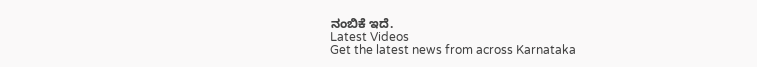ನಂಬಿಕೆ ಇದೆ.
Latest Videos
Get the latest news from across Karnataka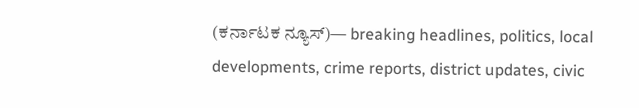(ಕರ್ನಾಟಕ ನ್ಯೂಸ್)— breaking headlines, politics, local developments, crime reports, district updates, civic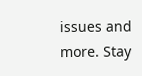issues and more. Stay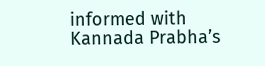informed with Kannada Prabha’s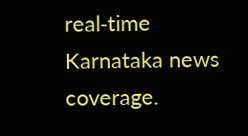real‑time Karnataka news coverage.